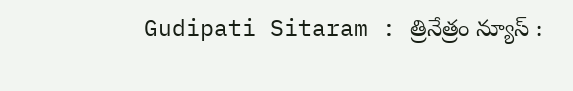Gudipati Sitaram : త్రినేత్రం న్యూస్ :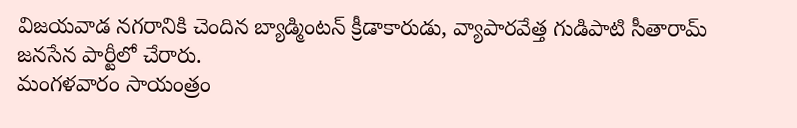విజయవాడ నగరానికి చెందిన బ్యాడ్మింటన్ క్రీడాకారుడు, వ్యాపారవేత్త గుడిపాటి సీతారామ్ జనసేన పార్టీలో చేరారు.
మంగళవారం సాయంత్రం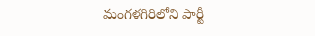మంగళగిరిలోని పార్టీ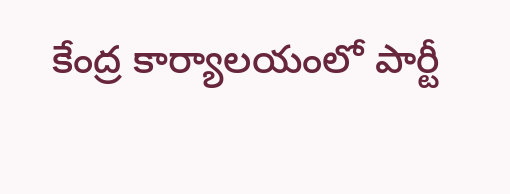కేంద్ర కార్యాలయంలో పార్టీ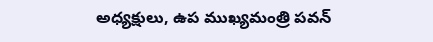అధ్యక్షులు, ఉప ముఖ్యమంత్రి పవన్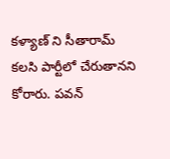కళ్యాణ్ ని సీతారామ్ కలసి పార్టీలో చేరుతానని కోరారు. పవన్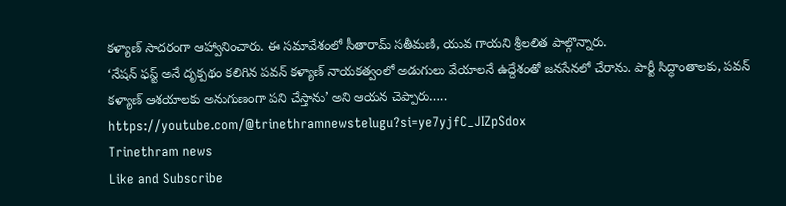కళ్యాణ్ సాదరంగా ఆహ్వానించారు. ఈ సమావేశంలో సీతారామ్ సతీమణి, యువ గాయని శ్రీలలిత పాల్గొన్నారు.
‘నేషన్ ఫస్ట్ అనే దృక్పథం కలిగిన పవన్ కళ్యాణ్ నాయకత్వంలో అడుగులు వేయాలనే ఉద్దేశంతో జనసేనలో చేరాను. పార్టీ సిద్ధాంతాలకు, పవన్ కళ్యాణ్ ఆశయాలకు అనుగుణంగా పని చేస్తాను’ అని ఆయన చెప్పారు…..
https://youtube.com/@trinethramnewstelugu?si=ye7yjfC_JIZpSdox
Trinethram news
Like and Subscribe